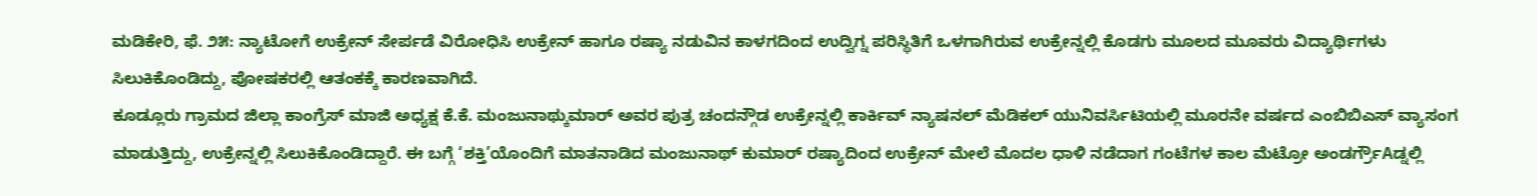ಮಡಿಕೇರಿ, ಫೆ. ೨೫: ನ್ಯಾಟೋಗೆ ಉಕ್ರೇನ್ ಸೇರ್ಪಡೆ ವಿರೋಧಿಸಿ ಉಕ್ರೇನ್ ಹಾಗೂ ರಷ್ಯಾ ನಡುವಿನ ಕಾಳಗದಿಂದ ಉದ್ವಿಗ್ನ ಪರಿಸ್ಥಿತಿಗೆ ಒಳಗಾಗಿರುವ ಉಕ್ರೇನ್ನಲ್ಲಿ ಕೊಡಗು ಮೂಲದ ಮೂವರು ವಿದ್ಯಾರ್ಥಿಗಳು ಸಿಲುಕಿಕೊಂಡಿದ್ದು, ಪೋಷಕರಲ್ಲಿ ಆತಂಕಕ್ಕೆ ಕಾರಣವಾಗಿದೆ.
ಕೂಡ್ಲೂರು ಗ್ರಾಮದ ಜಿಲ್ಲಾ ಕಾಂಗ್ರೆಸ್ ಮಾಜಿ ಅಧ್ಯಕ್ಷ ಕೆ.ಕೆ. ಮಂಜುನಾಥ್ಕುಮಾರ್ ಅವರ ಪುತ್ರ ಚಂದನ್ಗೌಡ ಉಕ್ರೇನ್ನಲ್ಲಿ ಕಾರ್ಕಿವ್ ನ್ಯಾಷನಲ್ ಮೆಡಿಕಲ್ ಯುನಿವರ್ಸಿಟಿಯಲ್ಲಿ ಮೂರನೇ ವರ್ಷದ ಎಂಬಿಬಿಎಸ್ ವ್ಯಾಸಂಗ ಮಾಡುತ್ತಿದ್ದು, ಉಕ್ರೇನ್ನಲ್ಲಿ ಸಿಲುಕಿಕೊಂಡಿದ್ದಾರೆ. ಈ ಬಗ್ಗೆ ‘ಶಕ್ತಿ’ಯೊಂದಿಗೆ ಮಾತನಾಡಿದ ಮಂಜುನಾಥ್ ಕುಮಾರ್ ರಷ್ಯಾದಿಂದ ಉಕ್ರೇನ್ ಮೇಲೆ ಮೊದಲ ಧಾಳಿ ನಡೆದಾಗ ಗಂಟೆಗಳ ಕಾಲ ಮೆಟ್ರೋ ಅಂಡರ್ಗ್ರೌAಡ್ನಲ್ಲಿ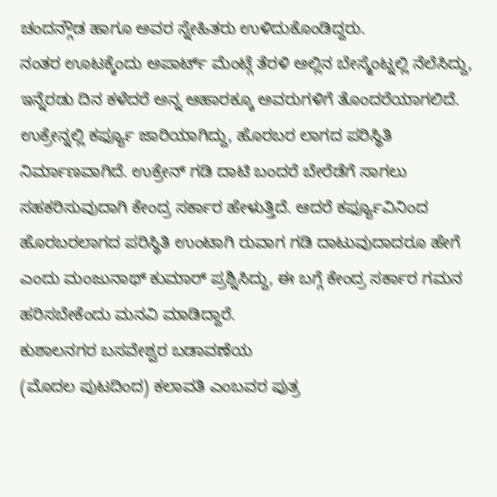ಚಂದನ್ಗೌಡ ಹಾಗೂ ಅವರ ಸ್ನೇಹಿತರು ಉಳಿದುಕೊಂಡಿದ್ದರು.
ನಂತರ ಊಟಕ್ಕೆಂದು ಅಪಾರ್ಟ್ ಮೆಂಟ್ಗೆ ತೆರಳಿ ಅಲ್ಲಿನ ಬೇಸ್ಮೆಂಟ್ನಲ್ಲಿ ನೆಲೆಸಿದ್ದು, ಇನ್ನೆರಡು ದಿನ ಕಳೆದರೆ ಅನ್ನ ಆಹಾರಕ್ಕೂ ಅವರುಗಳಿಗೆ ತೊಂದರೆಯಾಗಲಿದೆ. ಉಕ್ರೇನ್ನಲ್ಲಿ ಕರ್ಫ್ಯೂ ಜಾರಿಯಾಗಿದ್ದು, ಹೊರಬರ ಲಾಗದ ಪರಿಸ್ಥಿತಿ ನಿರ್ಮಾಣವಾಗಿದೆ. ಉಕ್ರೇನ್ ಗಡಿ ದಾಟಿ ಬಂದರೆ ಬೇರೆಡೆಗೆ ಸಾಗಲು ಸಹಕರಿಸುವುದಾಗಿ ಕೇಂದ್ರ ಸರ್ಕಾರ ಹೇಳುತ್ತಿದೆ. ಆದರೆ ಕರ್ಫ್ಯೂವಿನಿಂದ ಹೊರಬರಲಾಗದ ಪರಿಸ್ಥಿತಿ ಉಂಟಾಗಿ ರುವಾಗ ಗಡಿ ದಾಟುವುದಾದರೂ ಹೇಗೆ ಎಂದು ಮಂಜುನಾಥ್ ಕುಮಾರ್ ಪ್ರಶ್ನಿಸಿದ್ದು, ಈ ಬಗ್ಗೆ ಕೇಂದ್ರ ಸರ್ಕಾರ ಗಮನ ಹರಿಸಬೇಕೆಂದು ಮನವಿ ಮಾಡಿದ್ದಾರೆ.
ಕುಶಾಲನಗರ ಬಸವೇಶ್ವರ ಬಡಾವಣೆಯ
(ಮೊದಲ ಪುಟದಿಂದ) ಕಲಾವತಿ ಎಂಬವರ ಪುತ್ರ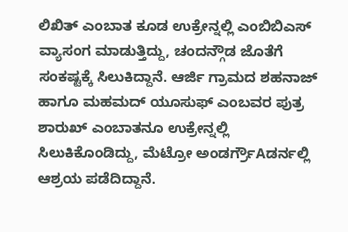ಲಿಖಿತ್ ಎಂಬಾತ ಕೂಡ ಉಕ್ರೇನ್ನಲ್ಲಿ ಎಂಬಿಬಿಎಸ್ ವ್ಯಾಸಂಗ ಮಾಡುತ್ತಿದ್ದು, ಚಂದನ್ಗೌಡ ಜೊತೆಗೆ ಸಂಕಷ್ಟಕ್ಕೆ ಸಿಲುಕಿದ್ದಾನೆ. ಆರ್ಜಿ ಗ್ರಾಮದ ಶಹನಾಜ್ ಹಾಗೂ ಮಹಮದ್ ಯೂಸುಫ್ ಎಂಬವರ ಪುತ್ರ ಶಾರುಖ್ ಎಂಬಾತನೂ ಉಕ್ರೇನ್ನಲ್ಲಿ ಸಿಲುಕಿಕೊಂಡಿದ್ದು, ಮೆಟ್ರೋ ಅಂಡರ್ಗ್ರೌAಡರ್ನಲ್ಲಿ ಆಶ್ರಯ ಪಡೆದಿದ್ದಾನೆ.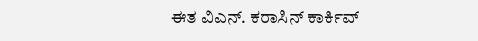ಈತ ವಿಎನ್. ಕರಾಸಿನ್ ಕಾರ್ಕಿವ್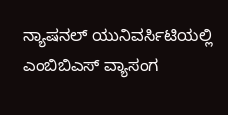ನ್ಯಾಷನಲ್ ಯುನಿವರ್ಸಿಟಿಯಲ್ಲಿ ಎಂಬಿಬಿಎಸ್ ವ್ಯಾಸಂಗ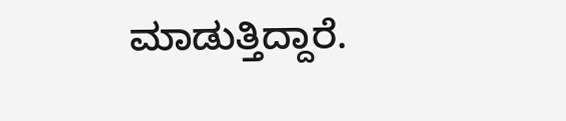ಮಾಡುತ್ತಿದ್ದಾರೆ.